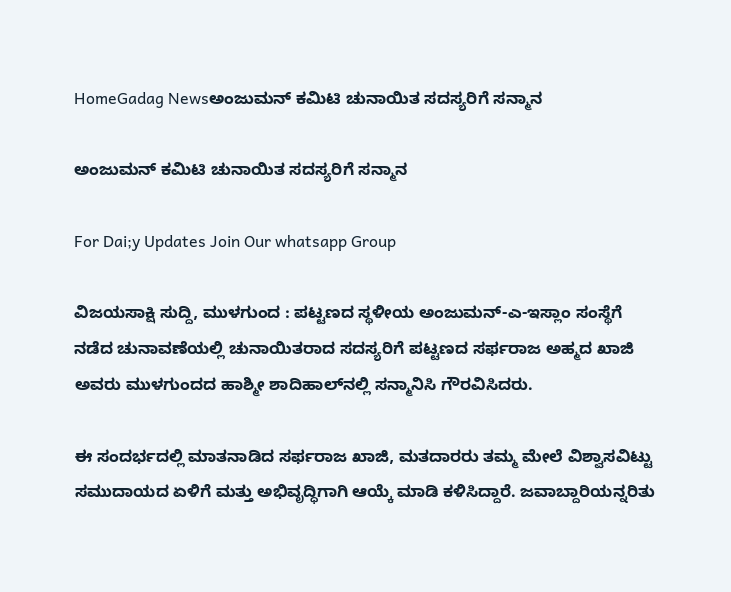HomeGadag Newsಅಂಜುಮನ್ ಕಮಿಟಿ ಚುನಾಯಿತ ಸದಸ್ಯರಿಗೆ ಸನ್ಮಾನ

ಅಂಜುಮನ್ ಕಮಿಟಿ ಚುನಾಯಿತ ಸದಸ್ಯರಿಗೆ ಸನ್ಮಾನ

For Dai;y Updates Join Our whatsapp Group

ವಿಜಯಸಾಕ್ಷಿ ಸುದ್ದಿ, ಮುಳಗುಂದ : ಪಟ್ಟಣದ ಸ್ಥಳೀಯ ಅಂಜುಮನ್-ಎ-ಇಸ್ಲಾಂ ಸಂಸ್ಥೆಗೆ ನಡೆದ ಚುನಾವಣೆಯಲ್ಲಿ ಚುನಾಯಿತರಾದ ಸದಸ್ಯರಿಗೆ ಪಟ್ಟಣದ ಸರ್ಫರಾಜ ಅಹ್ಮದ ಖಾಜಿ ಅವರು ಮುಳಗುಂದದ ಹಾಶ್ಮೀ ಶಾದಿಹಾಲ್‌ನಲ್ಲಿ ಸನ್ಮಾನಿಸಿ ಗೌರವಿಸಿದರು.

ಈ ಸಂದರ್ಭದಲ್ಲಿ ಮಾತನಾಡಿದ ಸರ್ಫರಾಜ ಖಾಜಿ, ಮತದಾರರು ತಮ್ಮ ಮೇಲೆ ವಿಶ್ವಾಸವಿಟ್ಟು ಸಮುದಾಯದ ಏಳಿಗೆ ಮತ್ತು ಅಭಿವೃದ್ಧಿಗಾಗಿ ಆಯ್ಕೆ ಮಾಡಿ ಕಳಿಸಿದ್ದಾರೆ. ಜವಾಬ್ದಾರಿಯನ್ನರಿತು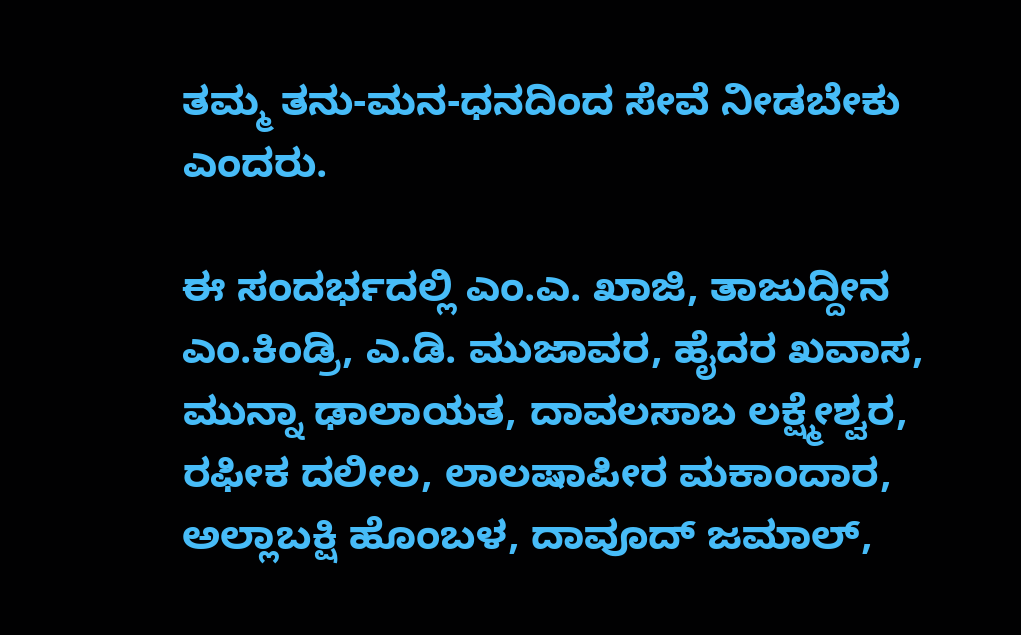ತಮ್ಮ ತನು-ಮನ-ಧನದಿಂದ ಸೇವೆ ನೀಡಬೇಕು ಎಂದರು.

ಈ ಸಂದರ್ಭದಲ್ಲಿ ಎಂ.ಎ. ಖಾಜಿ, ತಾಜುದ್ದೀನ ಎಂ.ಕಿಂಡ್ರಿ, ಎ.ಡಿ. ಮುಜಾವರ, ಹೈದರ ಖವಾಸ, ಮುನ್ನಾ ಢಾಲಾಯತ, ದಾವಲಸಾಬ ಲಕ್ಷ್ಮೇಶ್ವರ, ರಫೀಕ ದಲೀಲ, ಲಾಲಷಾಪೀರ ಮಕಾಂದಾರ, ಅಲ್ಲಾಬಕ್ಷಿ ಹೊಂಬಳ, ದಾವೂದ್ ಜಮಾಲ್,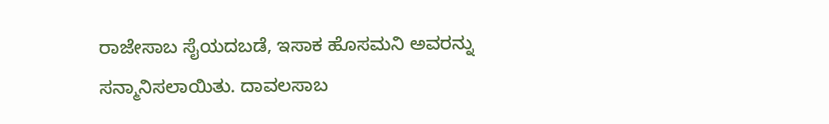ರಾಜೇಸಾಬ ಸೈಯದಬಡೆ, ಇಸಾಕ ಹೊಸಮನಿ ಅವರನ್ನು ಸನ್ಮಾನಿಸಲಾಯಿತು. ದಾವಲಸಾಬ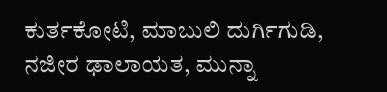ಕುರ್ತಕೋಟಿ, ಮಾಬುಲಿ ದುರ್ಗಿಗುಡಿ, ನಜೀರ ಢಾಲಾಯತ, ಮುನ್ನಾ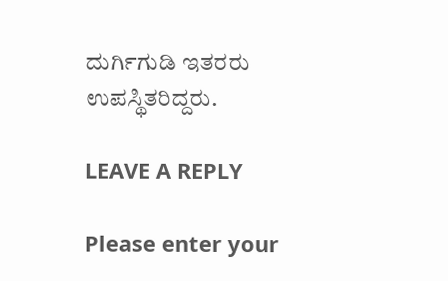ದುರ್ಗಿಗುಡಿ ಇತರರು ಉಪಸ್ಥಿತರಿದ್ದರು.

LEAVE A REPLY

Please enter your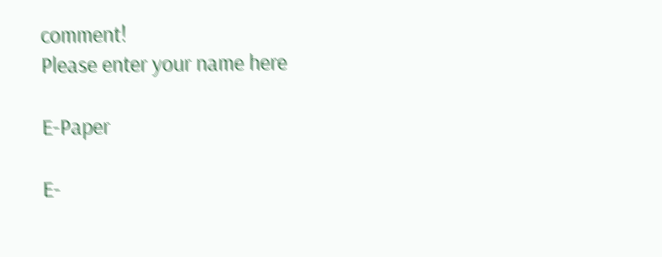comment!
Please enter your name here

E-Paper

E-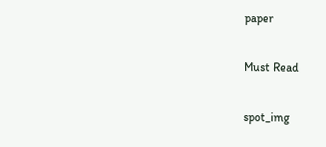paper

Must Read

spot_img